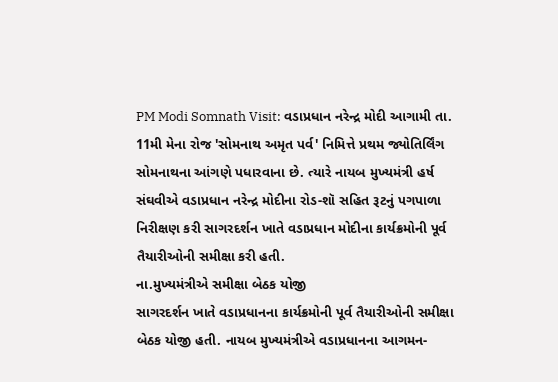PM Modi Somnath Visit: વડાપ્રધાન નરેન્દ્ર મોદી આગામી તા. 11મી મેના રોજ 'સોમનાથ અમૃત પર્વ' નિમિત્તે પ્રથમ જ્યોતિર્લિંગ સોમનાથના આંગણે પધારવાના છે. ત્યારે નાયબ મુખ્યમંત્રી હર્ષ સંઘવીએ વડાપ્રધાન નરેન્દ્ર મોદીના રોડ-શૉ સહિત રૂટનું પગપાળા નિરીક્ષણ કરી સાગરદર્શન ખાતે વડાપ્રધાન મોદીના કાર્યક્રમોની પૂર્વ તૈયારીઓની સમીક્ષા કરી હતી.
ના.મુખ્યમંત્રીએ સમીક્ષા બેઠક યોજી
સાગરદર્શન ખાતે વડાપ્રધાનના કાર્યક્રમોની પૂર્વ તૈયારીઓની સમીક્ષા બેઠક યોજી હતી. નાયબ મુખ્યમંત્રીએ વડાપ્રધાનના આગમન-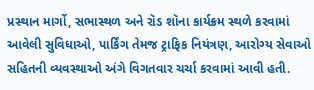પ્રસ્થાન માર્ગો, સભાસ્થળ અને રૉડ શૉના કાર્યક્રમ સ્થળે કરવામાં આવેલી સુવિધાઓ, પાર્કિંગ તેમજ ટ્રાફિક નિયંત્રણ, આરોગ્ય સેવાઓ સહિતની વ્યવસ્થાઓ અંગે વિગતવાર ચર્ચા કરવામાં આવી હતી.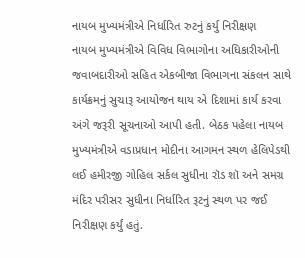નાયબ મુખ્યમંત્રીએ નિર્ધારિત રુટનું કર્યુ નિરીક્ષણ
નાયબ મુખ્યમંત્રીએ વિવિધ વિભાગોના અધિકારીઓની જવાબદારીઓ સહિત એકબીજા વિભાગના સંકલન સાથે કાર્યક્રમનું સુચારૂ આયોજન થાય એ દિશામાં કાર્ય કરવા અંગે જરૂરી સૂચનાઓ આપી હતી. બેઠક પહેલા નાયબ મુખ્યમંત્રીએ વડાપ્રધાન મોદીના આગમન સ્થળ હેલિપેડથી લઈ હમીરજી ગોહિલ સર્કલ સુધીના રૉડ શૉ અને સમગ્ર મંદિર પરીસર સુધીના નિર્ધારિત રૂટનું સ્થળ પર જઈ નિરીક્ષણ કર્યું હતું.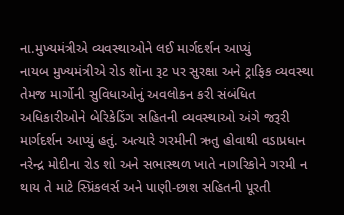ના.મુખ્યમંત્રીએ વ્યવસ્થાઓને લઈ માર્ગદર્શન આપ્યું
નાયબ મુખ્યમંત્રીએ રોડ શૉના રૂટ પર સુરક્ષા અને ટ્રાફિક વ્યવસ્થા તેમજ માર્ગોની સુવિધાઓનું અવલોકન કરી સંબંધિત અધિકારીઓને બેરિકેડિંગ સહિતની વ્યવસ્થાઓ અંગે જરૂરી માર્ગદર્શન આપ્યું હતું. અત્યારે ગરમીની ઋતુ હોવાથી વડાપ્રધાન નરેન્દ્ર મોદીના રોડ શો અને સભાસ્થળ ખાતે નાગરિકોને ગરમી ન થાય તે માટે સ્પ્રિંકલર્સ અને પાણી-છાશ સહિતની પૂરતી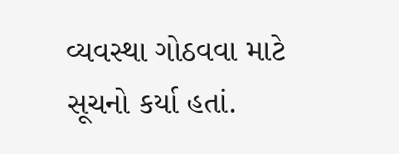વ્યવસ્થા ગોઠવવા માટે સૂચનો કર્યા હતાં.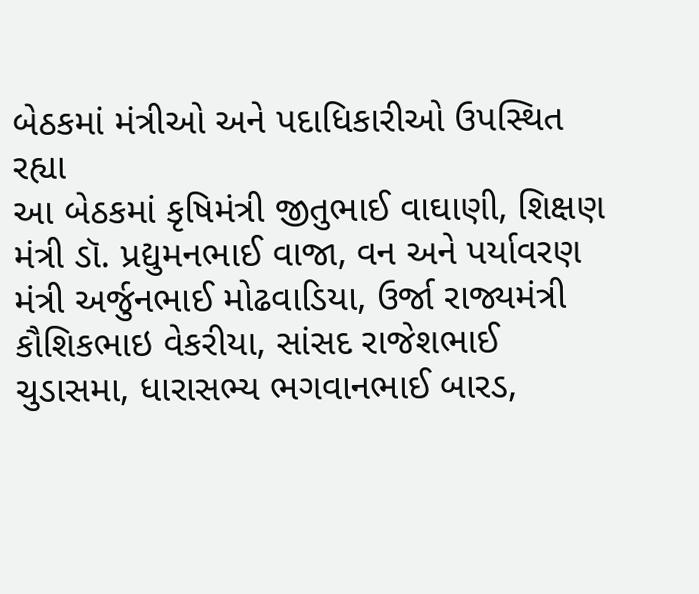બેઠકમાં મંત્રીઓ અને પદાધિકારીઓ ઉપસ્થિત રહ્યા
આ બેઠકમાં કૃષિમંત્રી જીતુભાઈ વાઘાણી, શિક્ષણ મંત્રી ડૉ. પ્રદ્યુમનભાઈ વાજા, વન અને પર્યાવરણ મંત્રી અર્જુનભાઈ મોઢવાડિયા, ઉર્જા રાજ્યમંત્રી કૌશિકભાઇ વેકરીયા, સાંસદ રાજેશભાઈ ચુડાસમા, ધારાસભ્ય ભગવાનભાઈ બારડ,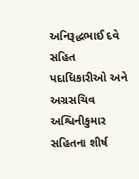અનિરૂદ્ધભાઈ દવે સહિત પદાધિકારીઓ અને અગ્રસચિવ અશ્વિનીકુમાર સહિતના શીર્ષ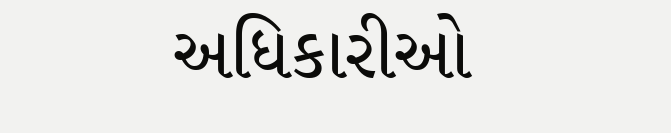અધિકારીઓ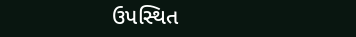ઉપસ્થિત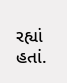રહ્યાં હતાં.